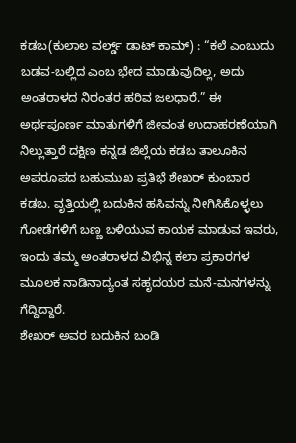ಕಡಬ(ಕುಲಾಲ ವರ್ಲ್ಡ್ ಡಾಟ್ ಕಾಮ್) : “ಕಲೆ ಎಂಬುದು ಬಡವ-ಬಲ್ಲಿದ ಎಂಬ ಭೇದ ಮಾಡುವುದಿಲ್ಲ, ಅದು ಅಂತರಾಳದ ನಿರಂತರ ಹರಿವ ಜಲಧಾರೆ.” ಈ ಅರ್ಥಪೂರ್ಣ ಮಾತುಗಳಿಗೆ ಜೀವಂತ ಉದಾಹರಣೆಯಾಗಿ ನಿಲ್ಲುತ್ತಾರೆ ದಕ್ಷಿಣ ಕನ್ನಡ ಜಿಲ್ಲೆಯ ಕಡಬ ತಾಲೂಕಿನ ಅಪರೂಪದ ಬಹುಮುಖ ಪ್ರತಿಭೆ ಶೇಖರ್ ಕುಂಬಾರ ಕಡಬ. ವೃತ್ತಿಯಲ್ಲಿ ಬದುಕಿನ ಹಸಿವನ್ನು ನೀಗಿಸಿಕೊಳ್ಳಲು ಗೋಡೆಗಳಿಗೆ ಬಣ್ಣ ಬಳಿಯುವ ಕಾಯಕ ಮಾಡುವ ಇವರು, ಇಂದು ತಮ್ಮ ಅಂತರಾಳದ ವಿಭಿನ್ನ ಕಲಾ ಪ್ರಕಾರಗಳ ಮೂಲಕ ನಾಡಿನಾದ್ಯಂತ ಸಹೃದಯರ ಮನೆ-ಮನಗಳನ್ನು ಗೆದ್ದಿದ್ದಾರೆ.
ಶೇಖರ್ ಅವರ ಬದುಕಿನ ಬಂಡಿ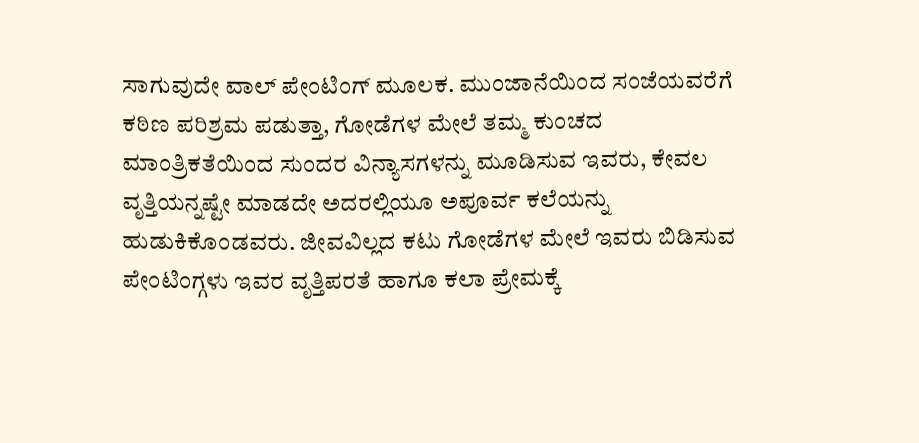ಸಾಗುವುದೇ ವಾಲ್ ಪೇಂಟಿಂಗ್ ಮೂಲಕ. ಮುಂಜಾನೆಯಿಂದ ಸಂಜೆಯವರೆಗೆ ಕಠಿಣ ಪರಿಶ್ರಮ ಪಡುತ್ತಾ, ಗೋಡೆಗಳ ಮೇಲೆ ತಮ್ಮ ಕುಂಚದ ಮಾಂತ್ರಿಕತೆಯಿಂದ ಸುಂದರ ವಿನ್ಯಾಸಗಳನ್ನು ಮೂಡಿಸುವ ಇವರು, ಕೇವಲ ವೃತ್ತಿಯನ್ನಷ್ಟೇ ಮಾಡದೇ ಅದರಲ್ಲಿಯೂ ಅಪೂರ್ವ ಕಲೆಯನ್ನು ಹುಡುಕಿಕೊಂಡವರು. ಜೀವವಿಲ್ಲದ ಕಟು ಗೋಡೆಗಳ ಮೇಲೆ ಇವರು ಬಿಡಿಸುವ ಪೇಂಟಿಂಗ್ಗಳು ಇವರ ವೃತ್ತಿಪರತೆ ಹಾಗೂ ಕಲಾ ಪ್ರೇಮಕ್ಕೆ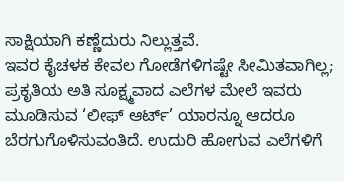ಸಾಕ್ಷಿಯಾಗಿ ಕಣ್ಣೆದುರು ನಿಲ್ಲುತ್ತವೆ.
ಇವರ ಕೈಚಳಕ ಕೇವಲ ಗೋಡೆಗಳಿಗಷ್ಟೇ ಸೀಮಿತವಾಗಿಲ್ಲ; ಪ್ರಕೃತಿಯ ಅತಿ ಸೂಕ್ಷ್ಮವಾದ ಎಲೆಗಳ ಮೇಲೆ ಇವರು ಮೂಡಿಸುವ ‘ಲೀಫ್ ಆರ್ಟ್’ ಯಾರನ್ನೂ ಆದರೂ ಬೆರಗುಗೊಳಿಸುವಂತಿದೆ. ಉದುರಿ ಹೋಗುವ ಎಲೆಗಳಿಗೆ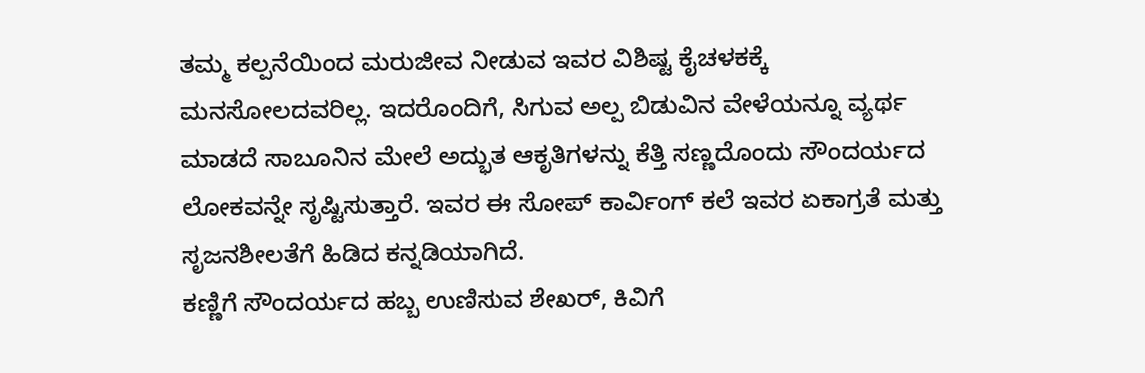ತಮ್ಮ ಕಲ್ಪನೆಯಿಂದ ಮರುಜೀವ ನೀಡುವ ಇವರ ವಿಶಿಷ್ಟ ಕೈಚಳಕಕ್ಕೆ ಮನಸೋಲದವರಿಲ್ಲ. ಇದರೊಂದಿಗೆ, ಸಿಗುವ ಅಲ್ಪ ಬಿಡುವಿನ ವೇಳೆಯನ್ನೂ ವ್ಯರ್ಥ ಮಾಡದೆ ಸಾಬೂನಿನ ಮೇಲೆ ಅದ್ಭುತ ಆಕೃತಿಗಳನ್ನು ಕೆತ್ತಿ ಸಣ್ಣದೊಂದು ಸೌಂದರ್ಯದ ಲೋಕವನ್ನೇ ಸೃಷ್ಟಿಸುತ್ತಾರೆ. ಇವರ ಈ ಸೋಪ್ ಕಾರ್ವಿಂಗ್ ಕಲೆ ಇವರ ಏಕಾಗ್ರತೆ ಮತ್ತು ಸೃಜನಶೀಲತೆಗೆ ಹಿಡಿದ ಕನ್ನಡಿಯಾಗಿದೆ.
ಕಣ್ಣಿಗೆ ಸೌಂದರ್ಯದ ಹಬ್ಬ ಉಣಿಸುವ ಶೇಖರ್, ಕಿವಿಗೆ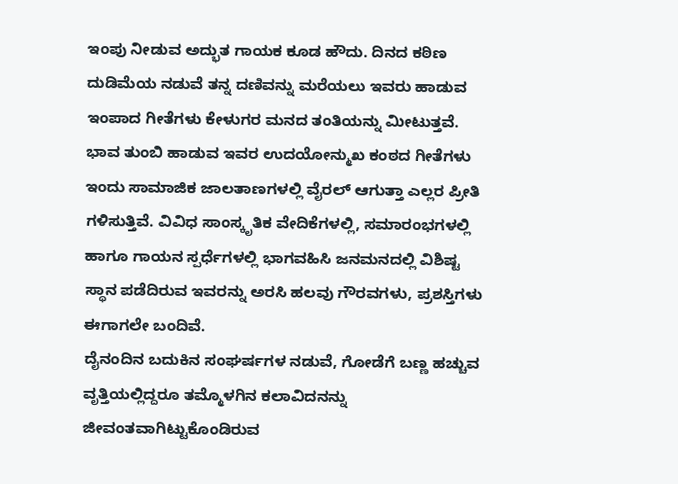ಇಂಪು ನೀಡುವ ಅದ್ಭುತ ಗಾಯಕ ಕೂಡ ಹೌದು. ದಿನದ ಕಠಿಣ ದುಡಿಮೆಯ ನಡುವೆ ತನ್ನ ದಣಿವನ್ನು ಮರೆಯಲು ಇವರು ಹಾಡುವ ಇಂಪಾದ ಗೀತೆಗಳು ಕೇಳುಗರ ಮನದ ತಂತಿಯನ್ನು ಮೀಟುತ್ತವೆ. ಭಾವ ತುಂಬಿ ಹಾಡುವ ಇವರ ಉದಯೋನ್ಮುಖ ಕಂಠದ ಗೀತೆಗಳು ಇಂದು ಸಾಮಾಜಿಕ ಜಾಲತಾಣಗಳಲ್ಲಿ ವೈರಲ್ ಆಗುತ್ತಾ ಎಲ್ಲರ ಪ್ರೀತಿ ಗಳಿಸುತ್ತಿವೆ. ವಿವಿಧ ಸಾಂಸ್ಕೃತಿಕ ವೇದಿಕೆಗಳಲ್ಲಿ, ಸಮಾರಂಭಗಳಲ್ಲಿ ಹಾಗೂ ಗಾಯನ ಸ್ಪರ್ಧೆಗಳಲ್ಲಿ ಭಾಗವಹಿಸಿ ಜನಮನದಲ್ಲಿ ವಿಶಿಷ್ಟ ಸ್ಥಾನ ಪಡೆದಿರುವ ಇವರನ್ನು ಅರಸಿ ಹಲವು ಗೌರವಗಳು, ಪ್ರಶಸ್ತಿಗಳು ಈಗಾಗಲೇ ಬಂದಿವೆ.
ದೈನಂದಿನ ಬದುಕಿನ ಸಂಘರ್ಷಗಳ ನಡುವೆ, ಗೋಡೆಗೆ ಬಣ್ಣ ಹಚ್ಚುವ ವೃತ್ತಿಯಲ್ಲಿದ್ದರೂ ತಮ್ಮೊಳಗಿನ ಕಲಾವಿದನನ್ನು ಜೀವಂತವಾಗಿಟ್ಟುಕೊಂಡಿರುವ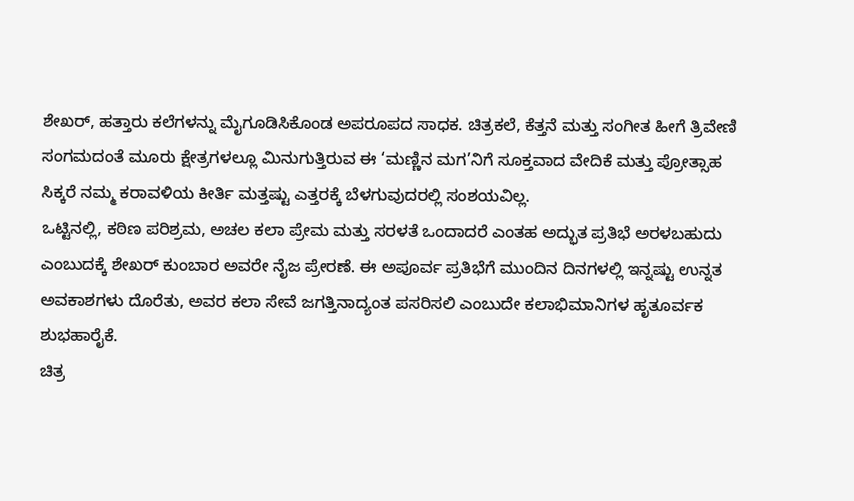ಶೇಖರ್, ಹತ್ತಾರು ಕಲೆಗಳನ್ನು ಮೈಗೂಡಿಸಿಕೊಂಡ ಅಪರೂಪದ ಸಾಧಕ. ಚಿತ್ರಕಲೆ, ಕೆತ್ತನೆ ಮತ್ತು ಸಂಗೀತ ಹೀಗೆ ತ್ರಿವೇಣಿ ಸಂಗಮದಂತೆ ಮೂರು ಕ್ಷೇತ್ರಗಳಲ್ಲೂ ಮಿನುಗುತ್ತಿರುವ ಈ ‘ಮಣ್ಣಿನ ಮಗ’ನಿಗೆ ಸೂಕ್ತವಾದ ವೇದಿಕೆ ಮತ್ತು ಪ್ರೋತ್ಸಾಹ ಸಿಕ್ಕರೆ ನಮ್ಮ ಕರಾವಳಿಯ ಕೀರ್ತಿ ಮತ್ತಷ್ಟು ಎತ್ತರಕ್ಕೆ ಬೆಳಗುವುದರಲ್ಲಿ ಸಂಶಯವಿಲ್ಲ.
ಒಟ್ಟಿನಲ್ಲಿ, ಕಠಿಣ ಪರಿಶ್ರಮ, ಅಚಲ ಕಲಾ ಪ್ರೇಮ ಮತ್ತು ಸರಳತೆ ಒಂದಾದರೆ ಎಂತಹ ಅದ್ಭುತ ಪ್ರತಿಭೆ ಅರಳಬಹುದು ಎಂಬುದಕ್ಕೆ ಶೇಖರ್ ಕುಂಬಾರ ಅವರೇ ನೈಜ ಪ್ರೇರಣೆ. ಈ ಅಪೂರ್ವ ಪ್ರತಿಭೆಗೆ ಮುಂದಿನ ದಿನಗಳಲ್ಲಿ ಇನ್ನಷ್ಟು ಉನ್ನತ ಅವಕಾಶಗಳು ದೊರೆತು, ಅವರ ಕಲಾ ಸೇವೆ ಜಗತ್ತಿನಾದ್ಯಂತ ಪಸರಿಸಲಿ ಎಂಬುದೇ ಕಲಾಭಿಮಾನಿಗಳ ಹೃತೂರ್ವಕ ಶುಭಹಾರೈಕೆ.
ಚಿತ್ರ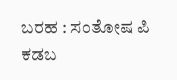ಬರಹ : ಸಂತೋಷ ಪಿ ಕಡಬ